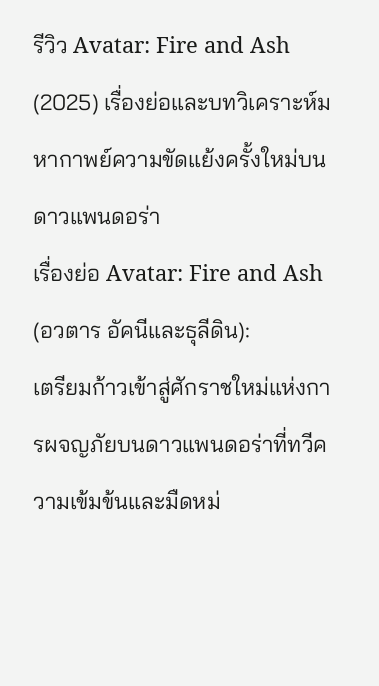รีวิว Avatar: Fire and Ash (2025) เรื่องย่อและบทวิเคราะห์มหากาพย์ความขัดแย้งครั้งใหม่บนดาวแพนดอร่า
เรื่องย่อ Avatar: Fire and Ash (อวตาร อัคนีและธุลีดิน):
เตรียมก้าวเข้าสู่ศักราชใหม่แห่งการผจญภัยบนดาวแพนดอร่าที่ทวีความเข้มข้นและมืดหม่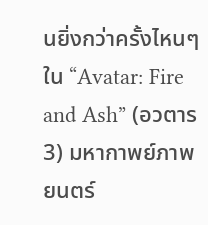นยิ่งกว่าครั้งไหนๆ ใน “Avatar: Fire and Ash” (อวตาร 3) มหากาพย์ภาพยนตร์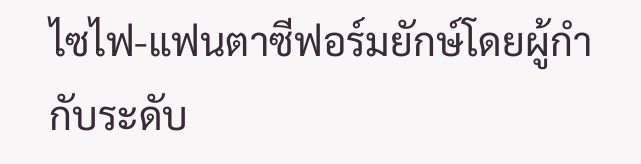ไซไฟ-แฟนตาซีฟอร์มยักษ์โดยผู้กำกับระดับ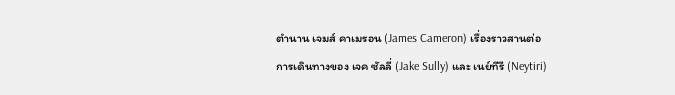ตำนาน เจมส์ คาเมรอน (James Cameron) เรื่องราวสานต่อการเดินทางของ เจค ซัลลี่ (Jake Sully) และ เนย์ทีรี (Neytiri)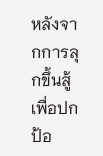หลังจากการลุกขึ้นสู้เพื่อปกป้อ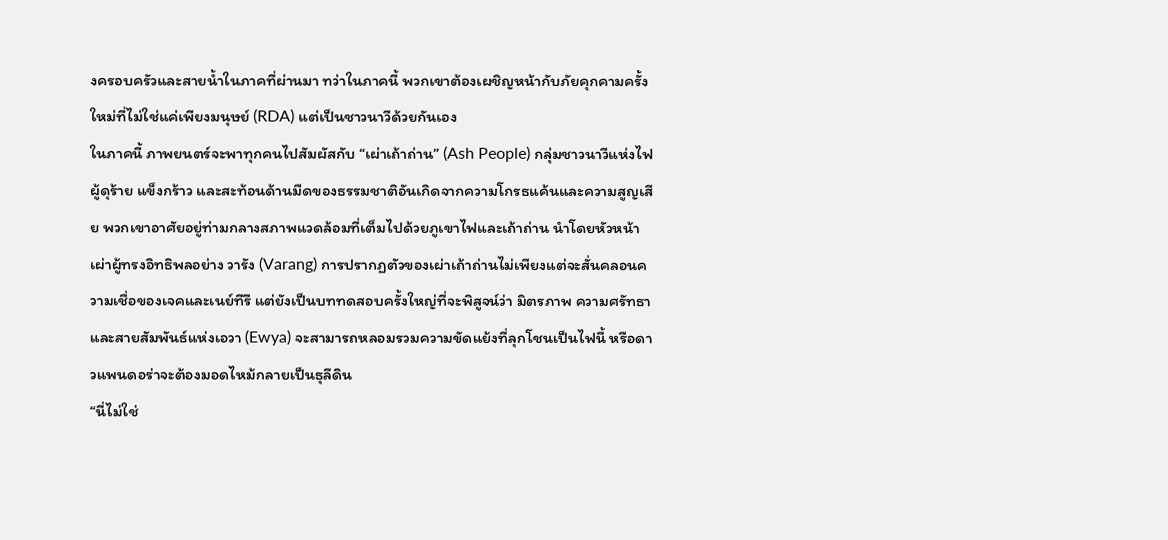งครอบครัวและสายน้ำในภาคที่ผ่านมา ทว่าในภาคนี้ พวกเขาต้องเผชิญหน้ากับภัยคุกคามครั้งใหม่ที่ไม่ใช่แค่เพียงมนุษย์ (RDA) แต่เป็นชาวนาวีด้วยกันเอง
ในภาคนี้ ภาพยนตร์จะพาทุกคนไปสัมผัสกับ “เผ่าเถ้าถ่าน” (Ash People) กลุ่มชาวนาวีแห่งไฟผู้ดุร้าย แข็งกร้าว และสะท้อนด้านมืดของธรรมชาติอันเกิดจากความโกรธแค้นและความสูญเสีย พวกเขาอาศัยอยู่ท่ามกลางสภาพแวดล้อมที่เต็มไปด้วยภูเขาไฟและเถ้าถ่าน นำโดยหัวหน้าเผ่าผู้ทรงอิทธิพลอย่าง วารัง (Varang) การปรากฏตัวของเผ่าเถ้าถ่านไม่เพียงแต่จะสั่นคลอนความเชื่อของเจคและเนย์ทีรี แต่ยังเป็นบททดสอบครั้งใหญ่ที่จะพิสูจน์ว่า มิตรภาพ ความศรัทธา และสายสัมพันธ์แห่งเอวา (Ewya) จะสามารถหลอมรวมความขัดแย้งที่ลุกโชนเป็นไฟนี้ หรือดาวแพนดอร่าจะต้องมอดไหม้กลายเป็นธุลีดิน
“นี่ไม่ใช่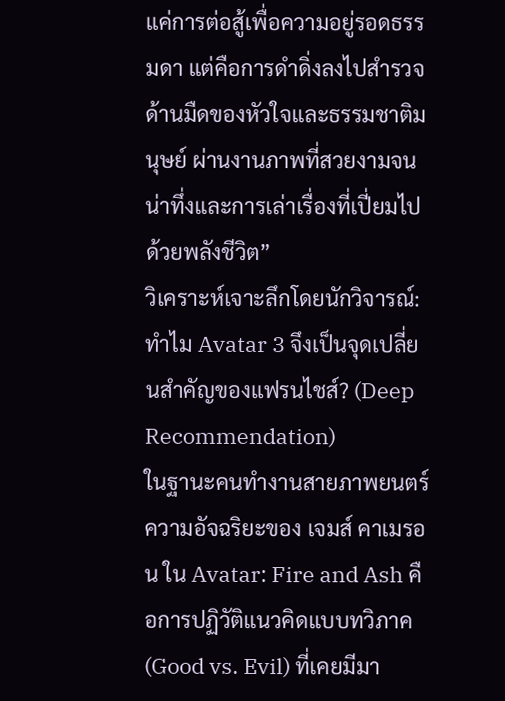แค่การต่อสู้เพื่อความอยู่รอดธรรมดา แต่คือการดำดิ่งลงไปสำรวจด้านมืดของหัวใจและธรรมชาติมนุษย์ ผ่านงานภาพที่สวยงามจนน่าทึ่งและการเล่าเรื่องที่เปี่ยมไปด้วยพลังชีวิต”
วิเคราะห์เจาะลึกโดยนักวิจารณ์: ทำไม Avatar 3 จึงเป็นจุดเปลี่ยนสำคัญของแฟรนไชส์? (Deep Recommendation)
ในฐานะคนทำงานสายภาพยนตร์ ความอัจฉริยะของ เจมส์ คาเมรอน ใน Avatar: Fire and Ash คือการปฏิวัติแนวคิดแบบทวิภาค (Good vs. Evil) ที่เคยมีมา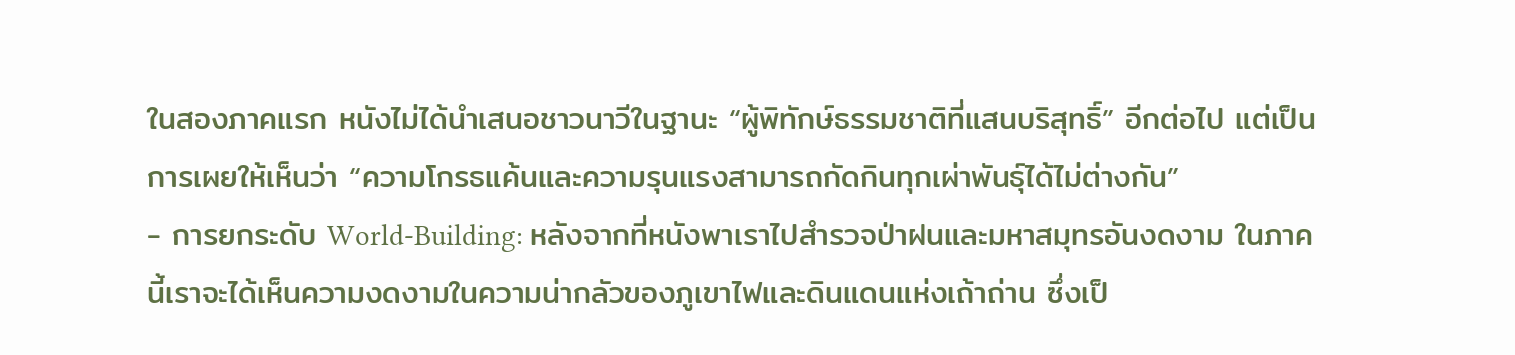ในสองภาคแรก หนังไม่ได้นำเสนอชาวนาวีในฐานะ “ผู้พิทักษ์ธรรมชาติที่แสนบริสุทธิ์” อีกต่อไป แต่เป็นการเผยให้เห็นว่า “ความโกรธแค้นและความรุนแรงสามารถกัดกินทุกเผ่าพันธุ์ได้ไม่ต่างกัน”
- การยกระดับ World-Building: หลังจากที่หนังพาเราไปสำรวจป่าฝนและมหาสมุทรอันงดงาม ในภาคนี้เราจะได้เห็นความงดงามในความน่ากลัวของภูเขาไฟและดินแดนแห่งเถ้าถ่าน ซึ่งเป็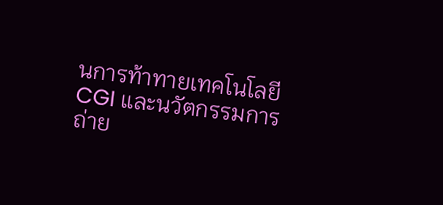นการท้าทายเทคโนโลยี CGI และนวัตกรรมการถ่าย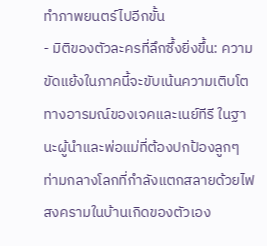ทำภาพยนตร์ไปอีกขั้น
- มิติของตัวละครที่ลึกซึ้งยิ่งขึ้น: ความขัดแย้งในภาคนี้จะขับเน้นความเติบโตทางอารมณ์ของเจคและเนย์ทีรี ในฐานะผู้นำและพ่อแม่ที่ต้องปกป้องลูกๆ ท่ามกลางโลกที่กำลังแตกสลายด้วยไฟสงครามในบ้านเกิดของตัวเอง